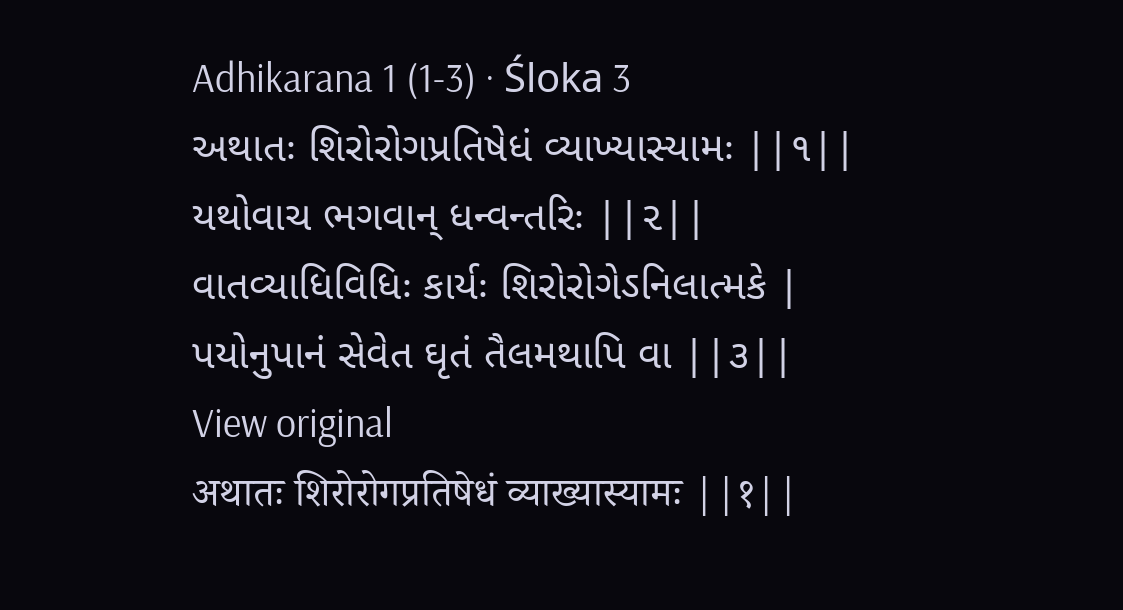Adhikarana 1 (1-3) · Śloka 3
અથાતઃ શિરોરોગપ્રતિષેધં વ્યાખ્યાસ્યામઃ ||૧||
યથોવાચ ભગવાન્ ધન્વન્તરિઃ ||૨||
વાતવ્યાધિવિધિઃ કાર્યઃ શિરોરોગેઽનિલાત્મકે |
પયોનુપાનં સેવેત ઘૃતં તૈલમથાપિ વા ||૩||
View original
अथातः शिरोरोगप्रतिषेधं व्याख्यास्यामः ||१||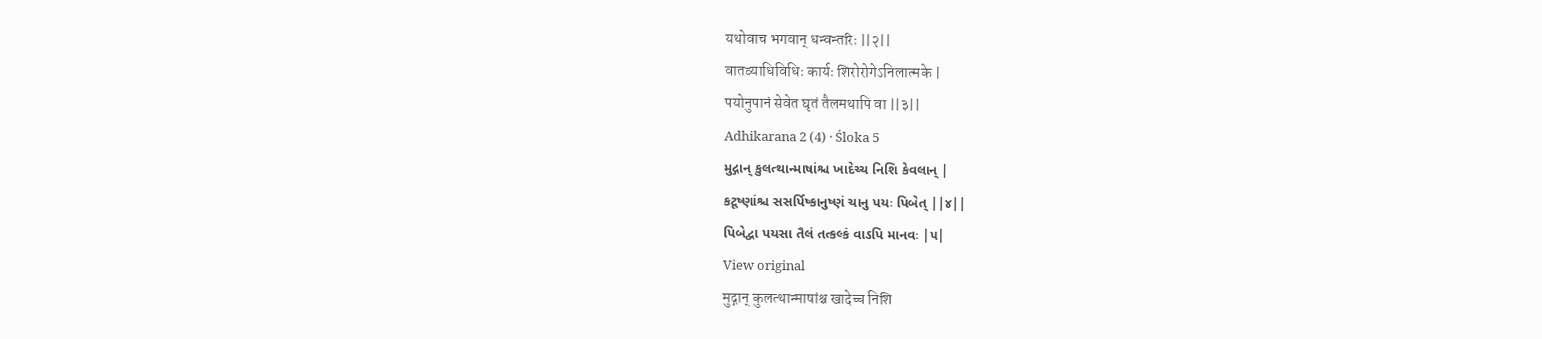यथोवाच भगवान् धन्वन्तरिः ||२||
वातव्याधिविधिः कार्यः शिरोरोगेऽनिलात्मके |
पयोनुपानं सेवेत घृतं तैलमथापि वा ||३||
Adhikarana 2 (4) · Śloka 5
મુદ્ગાન્ કુલત્થાન્માષાંશ્ચ ખાદેચ્ચ નિશિ કેવલાન્ |
કટૂષ્ણાંશ્ચ સસર્પિષ્કાનુષ્ણં ચાનુ પયઃ પિબેત્ ||૪||
પિબેદ્વા પયસા તૈલં તત્કલ્કં વાઽપિ માનવઃ |૫|
View original
मुद्गान् कुलत्थान्माषांश्च खादेच्च निशि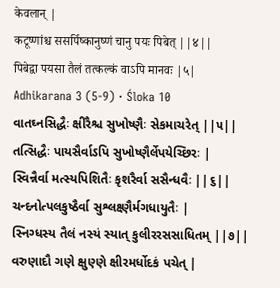केवलान् |
कटूष्णांश्च ससर्पिष्कानुष्णं चानु पयः पिबेत् ||४||
पिबेद्वा पयसा तैलं तत्कल्कं वाऽपि मानवः |५|
Adhikarana 3 (5-9) · Śloka 10
વાતઘ્નસિદ્ધૈઃ ક્ષીરૈશ્ચ સુખોષ્ણૈઃ સેકમાચરેત્ ||૫||
તત્સિદ્ધૈઃ પાયસૈર્વાઽપિ સુખોષ્ણૈર્લેપયેચ્છિરઃ |
સ્વિન્નૈર્વા મત્સ્યપિશિતૈઃ કૃશરૈર્વા સસૈન્ધવૈઃ ||૬||
ચન્દનોત્પલકુષ્ઠૈર્વા સુશ્લક્ષ્ણૈર્મગધાયુતૈઃ |
સ્નિગ્ધસ્ય તૈલં નસ્યં સ્યાત્ કુલીરરસસાધિતમ્ ||૭||
વરુણાદૌ ગણે ક્ષુણ્ણે ક્ષીરમર્ધોદકં પચેત્ |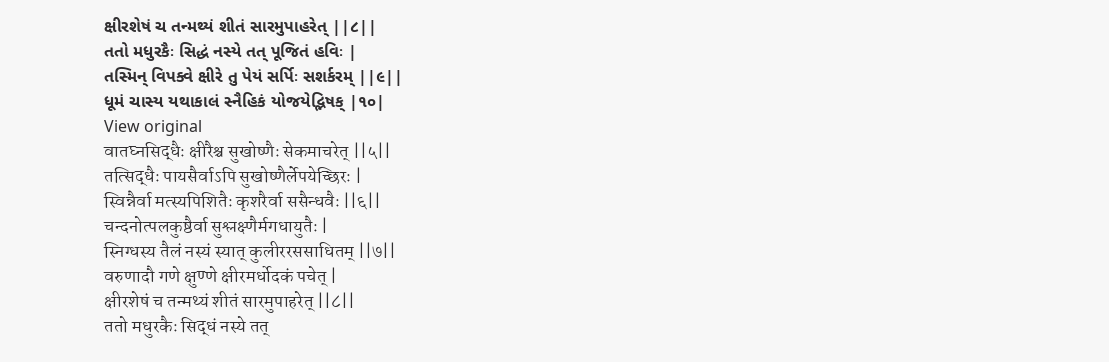ક્ષીરશેષં ચ તન્મથ્યં શીતં સારમુપાહરેત્ ||૮||
તતો મધુરકૈઃ સિદ્ધં નસ્યે તત્ પૂજિતં હવિઃ |
તસ્મિન્ વિપક્વે ક્ષીરે તુ પેયં સર્પિઃ સશર્કરમ્ ||૯||
ધૂમં ચાસ્ય યથાકાલં સ્નૈહિકં યોજયેદ્ભિષક્ |૧૦|
View original
वातघ्नसिद्धैः क्षीरैश्च सुखोष्णैः सेकमाचरेत् ||५||
तत्सिद्धैः पायसैर्वाऽपि सुखोष्णैर्लेपयेच्छिरः |
स्विन्नैर्वा मत्स्यपिशितैः कृशरैर्वा ससैन्धवैः ||६||
चन्दनोत्पलकुष्ठैर्वा सुश्लक्ष्णैर्मगधायुतैः |
स्निग्धस्य तैलं नस्यं स्यात् कुलीररससाधितम् ||७||
वरुणादौ गणे क्षुण्णे क्षीरमर्धोदकं पचेत् |
क्षीरशेषं च तन्मथ्यं शीतं सारमुपाहरेत् ||८||
ततो मधुरकैः सिद्धं नस्ये तत्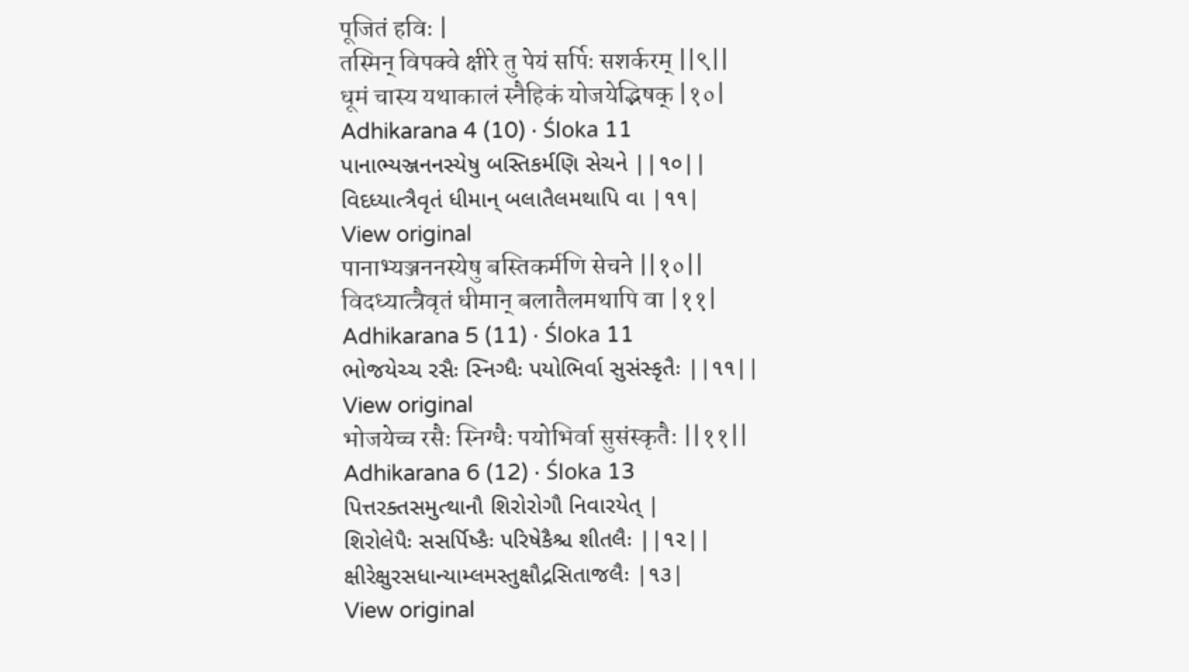पूजितं हविः |
तस्मिन् विपक्वे क्षीरे तु पेयं सर्पिः सशर्करम् ||९||
धूमं चास्य यथाकालं स्नैहिकं योजयेद्भिषक् |१०|
Adhikarana 4 (10) · Śloka 11
પાનાભ્યઞ્જનનસ્યેષુ બસ્તિકર્મણિ સેચને ||૧૦||
વિદધ્યાત્ત્રૈવૃતં ધીમાન્ બલાતૈલમથાપિ વા |૧૧|
View original
पानाभ्यञ्जननस्येषु बस्तिकर्मणि सेचने ||१०||
विदध्यात्त्रैवृतं धीमान् बलातैलमथापि वा |११|
Adhikarana 5 (11) · Śloka 11
ભોજયેચ્ચ રસૈઃ સ્નિગ્ધૈઃ પયોભિર્વા સુસંસ્કૃતૈઃ ||૧૧||
View original
भोजयेच्च रसैः स्निग्धैः पयोभिर्वा सुसंस्कृतैः ||११||
Adhikarana 6 (12) · Śloka 13
પિત્તરક્તસમુત્થાનૌ શિરોરોગૌ નિવારયેત્ |
શિરોલેપૈઃ સસર્પિષ્કૈઃ પરિષેકૈશ્ચ શીતલૈઃ ||૧૨||
ક્ષીરેક્ષુરસધાન્યામ્લમસ્તુક્ષૌદ્રસિતાજલૈઃ |૧૩|
View original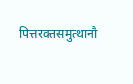पित्तरक्तसमुत्थानौ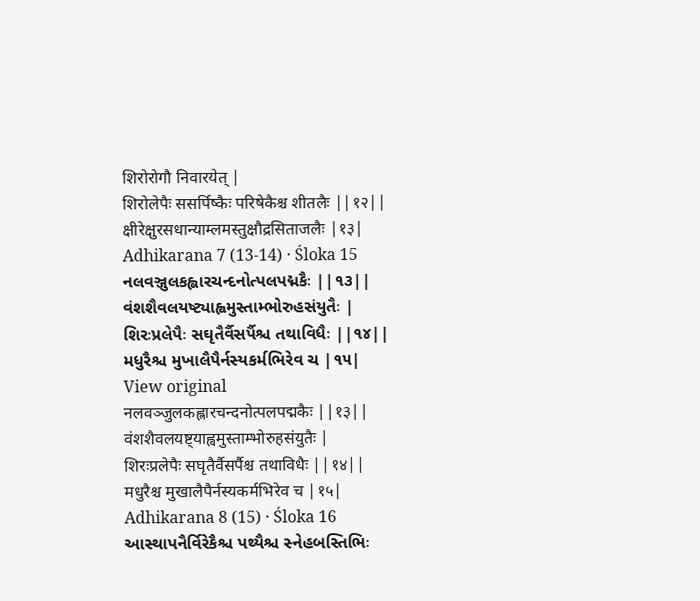शिरोरोगौ निवारयेत् |
शिरोलेपैः ससर्पिष्कैः परिषेकैश्च शीतलैः ||१२||
क्षीरेक्षुरसधान्याम्लमस्तुक्षौद्रसिताजलैः |१३|
Adhikarana 7 (13-14) · Śloka 15
નલવઞ્જુલકહ્લારચન્દનોત્પલપદ્મકૈઃ ||૧૩||
વંશશૈવલયષ્ટ્યાહ્વમુસ્તામ્ભોરુહસંયુતૈઃ |
શિરઃપ્રલેપૈઃ સઘૃતૈર્વૈસર્પૈશ્ચ તથાવિધૈઃ ||૧૪||
મધુરૈશ્ચ મુખાલૈપૈર્નસ્યકર્મભિરેવ ચ |૧૫|
View original
नलवञ्जुलकह्लारचन्दनोत्पलपद्मकैः ||१३||
वंशशैवलयष्ट्याह्वमुस्ताम्भोरुहसंयुतैः |
शिरःप्रलेपैः सघृतैर्वैसर्पैश्च तथाविधैः ||१४||
मधुरैश्च मुखालैपैर्नस्यकर्मभिरेव च |१५|
Adhikarana 8 (15) · Śloka 16
આસ્થાપનૈર્વિરેકૈશ્ચ પથ્યૈશ્ચ સ્નેહબસ્તિભિઃ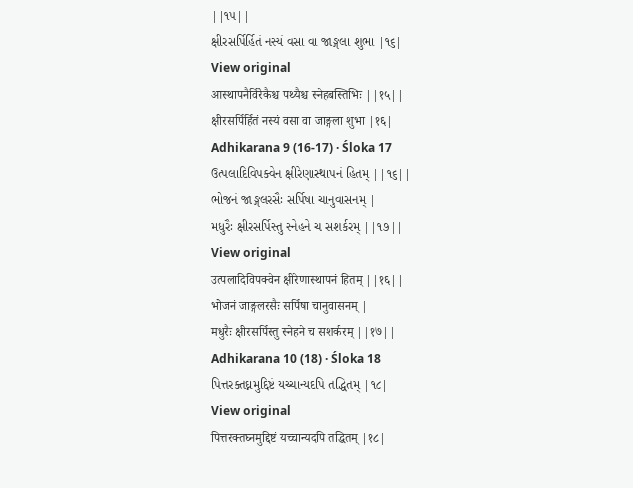||૧૫||
ક્ષીરસર્પિર્હિતં નસ્યં વસા વા જાઙ્ગલા શુભા |૧૬|
View original
आस्थापनैर्विरेकैश्च पथ्यैश्च स्नेहबस्तिभिः ||१५||
क्षीरसर्पिर्हितं नस्यं वसा वा जाङ्गला शुभा |१६|
Adhikarana 9 (16-17) · Śloka 17
ઉત્પલાદિવિપક્વેન ક્ષીરેણાસ્થાપનં હિતમ્ ||૧૬||
ભોજનં જાઙ્ગલરસૈઃ સર્પિષા ચાનુવાસનમ્ |
મધુરૈઃ ક્ષીરસર્પિસ્તુ સ્નેહને ચ સશર્કરમ્ ||૧૭||
View original
उत्पलादिविपक्वेन क्षीरेणास्थापनं हितम् ||१६||
भोजनं जाङ्गलरसैः सर्पिषा चानुवासनम् |
मधुरैः क्षीरसर्पिस्तु स्नेहने च सशर्करम् ||१७||
Adhikarana 10 (18) · Śloka 18
પિત્તરક્તઘ્નમુદ્દિષ્ટં યચ્ચાન્યદપિ તદ્ધિતમ્ |૧૮|
View original
पित्तरक्तघ्नमुद्दिष्टं यच्चान्यदपि तद्धितम् |१८|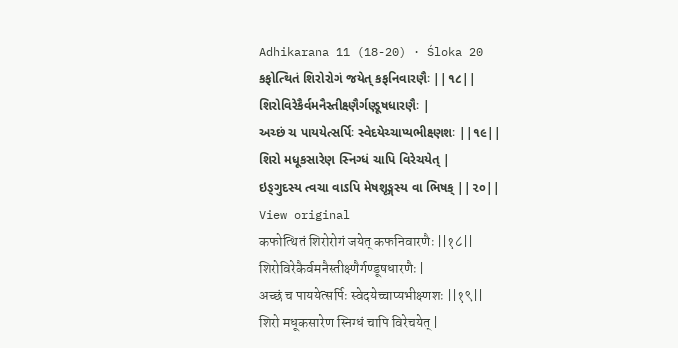Adhikarana 11 (18-20) · Śloka 20
કફોત્થિતં શિરોરોગં જયેત્ કફનિવારણૈઃ ||૧૮||
શિરોવિરેકૈર્વમનૈસ્તીક્ષ્ણૈર્ગણ્ડૂષધારણૈઃ |
અચ્છં ચ પાયયેત્સર્પિઃ સ્વેદયેચ્ચાપ્યભીક્ષ્ણશઃ ||૧૯||
શિરો મધૂકસારેણ સ્નિગ્ધં ચાપિ વિરેચયેત્ |
ઇઙ્ગુદસ્ય ત્વચા વાઽપિ મેષશૃઙ્ગસ્ય વા ભિષક્ ||૨૦||
View original
कफोत्थितं शिरोरोगं जयेत् कफनिवारणैः ||१८||
शिरोविरेकैर्वमनैस्तीक्ष्णैर्गण्डूषधारणैः |
अच्छं च पाययेत्सर्पिः स्वेदयेच्चाप्यभीक्ष्णशः ||१९||
शिरो मधूकसारेण स्निग्धं चापि विरेचयेत् |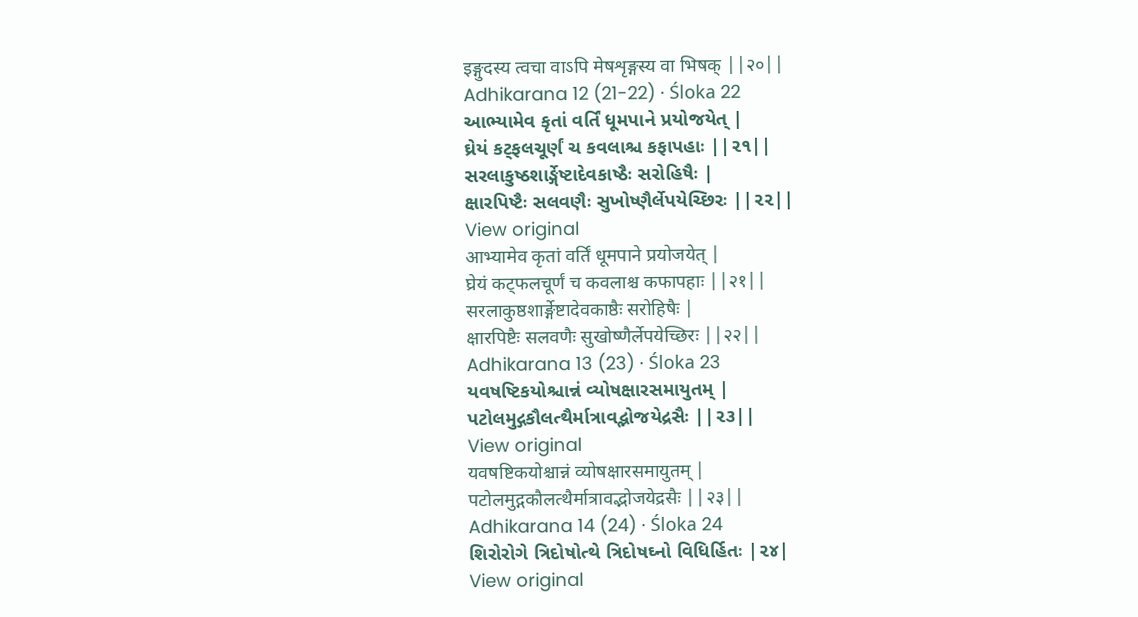इङ्गुदस्य त्वचा वाऽपि मेषशृङ्गस्य वा भिषक् ||२०||
Adhikarana 12 (21-22) · Śloka 22
આભ્યામેવ કૃતાં વર્તિં ધૂમપાને પ્રયોજયેત્ |
ઘ્રેયં કટ્ફલચૂર્ણં ચ કવલાશ્ચ કફાપહાઃ ||૨૧||
સરલાકુષ્ઠશાર્ઙ્ગેષ્ટાદેવકાષ્ઠૈઃ સરોહિષૈઃ |
ક્ષારપિષ્ટૈઃ સલવણૈઃ સુખોષ્ણૈર્લેપયેચ્છિરઃ ||૨૨||
View original
आभ्यामेव कृतां वर्तिं धूमपाने प्रयोजयेत् |
घ्रेयं कट्फलचूर्णं च कवलाश्च कफापहाः ||२१||
सरलाकुष्ठशार्ङ्गेष्टादेवकाष्ठैः सरोहिषैः |
क्षारपिष्टैः सलवणैः सुखोष्णैर्लेपयेच्छिरः ||२२||
Adhikarana 13 (23) · Śloka 23
યવષષ્ટિકયોશ્ચાન્નં વ્યોષક્ષારસમાયુતમ્ |
પટોલમુદ્ગકૌલત્થૈર્માત્રાવદ્ભોજયેદ્રસૈઃ ||૨૩||
View original
यवषष्टिकयोश्चान्नं व्योषक्षारसमायुतम् |
पटोलमुद्गकौलत्थैर्मात्रावद्भोजयेद्रसैः ||२३||
Adhikarana 14 (24) · Śloka 24
શિરોરોગે ત્રિદોષોત્થે ત્રિદોષઘ્નો વિધિર્હિતઃ |૨૪|
View original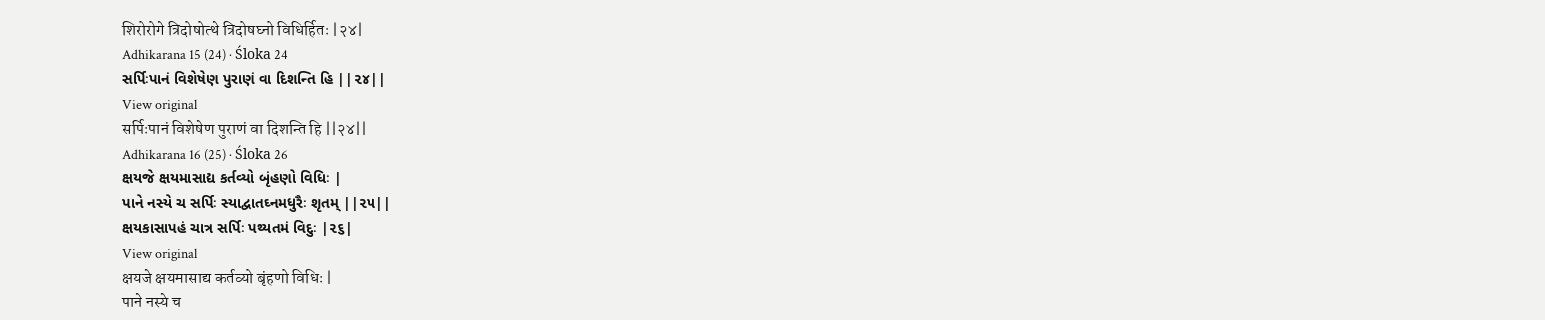शिरोरोगे त्रिदोषोत्थे त्रिदोषघ्नो विधिर्हितः |२४|
Adhikarana 15 (24) · Śloka 24
સર્પિઃપાનં વિશેષેણ પુરાણં વા દિશન્તિ હિ ||૨૪||
View original
सर्पिःपानं विशेषेण पुराणं वा दिशन्ति हि ||२४||
Adhikarana 16 (25) · Śloka 26
ક્ષયજે ક્ષયમાસાદ્ય કર્તવ્યો બૃંહણો વિધિઃ |
પાને નસ્યે ચ સર્પિઃ સ્યાદ્વાતઘ્નમધુરૈઃ શૃતમ્ ||૨૫||
ક્ષયકાસાપહં ચાત્ર સર્પિઃ પથ્યતમં વિદુઃ |૨૬|
View original
क्षयजे क्षयमासाद्य कर्तव्यो बृंहणो विधिः |
पाने नस्ये च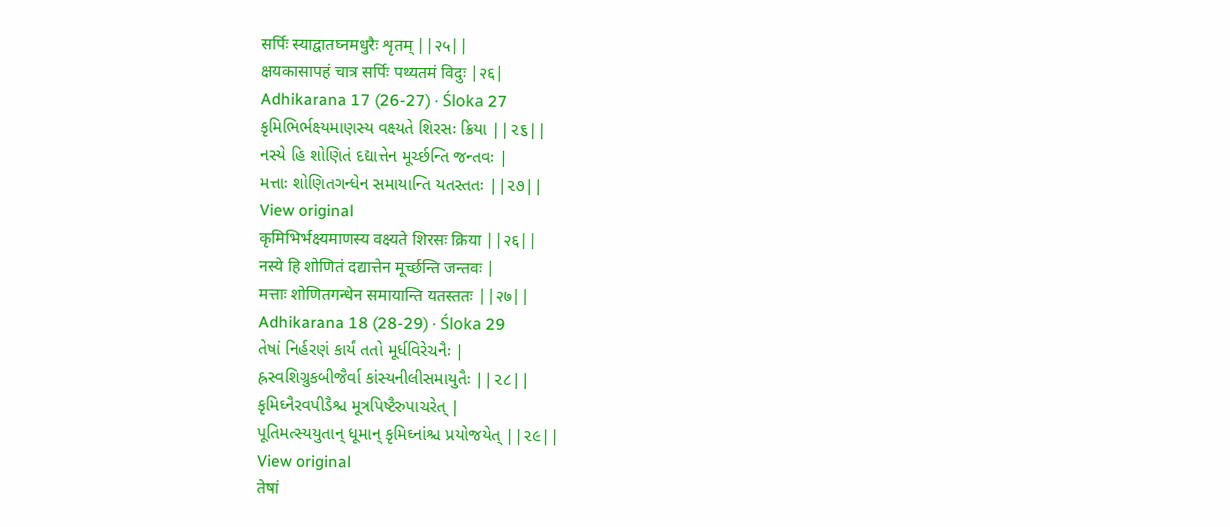सर्पिः स्याद्वातघ्नमधुरैः शृतम् ||२५||
क्षयकासापहं चात्र सर्पिः पथ्यतमं विदुः |२६|
Adhikarana 17 (26-27) · Śloka 27
કૃમિભિર્ભક્ષ્યમાણસ્ય વક્ષ્યતે શિરસઃ ક્રિયા ||૨૬||
નસ્યે હિ શોણિતં દદ્યાત્તેન મૂર્ચ્છન્તિ જન્તવઃ |
મત્તાઃ શોણિતગન્ધેન સમાયાન્તિ યતસ્તતઃ ||૨૭||
View original
कृमिभिर्भक्ष्यमाणस्य वक्ष्यते शिरसः क्रिया ||२६||
नस्ये हि शोणितं दद्यात्तेन मूर्च्छन्ति जन्तवः |
मत्ताः शोणितगन्धेन समायान्ति यतस्ततः ||२७||
Adhikarana 18 (28-29) · Śloka 29
તેષાં નિર્હરણં કાર્યં તતો મૂર્ધવિરેચનૈઃ |
હ્રસ્વશિગ્રુકબીજૈર્વા કાંસ્યનીલીસમાયુતૈઃ ||૨૮||
કૃમિઘ્નૈરવપીડૈશ્ચ મૂત્રપિષ્ટૈરુપાચરેત્ |
પૂતિમત્સ્યયુતાન્ ધૂમાન્ કૃમિઘ્નાંશ્ચ પ્રયોજયેત્ ||૨૯||
View original
तेषां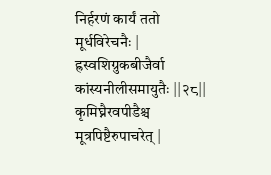निर्हरणं कार्यं ततो मूर्धविरेचनैः |
ह्रस्वशिग्रुकबीजैर्वा कांस्यनीलीसमायुतैः ||२८||
कृमिघ्नैरवपीडैश्च मूत्रपिष्टैरुपाचरेत् |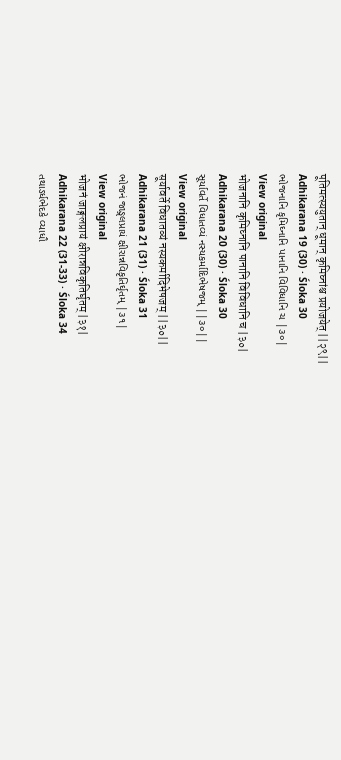पूतिमत्स्ययुतान् धूमान् कृमिघ्नांश्च प्रयोजयेत् ||२९||
Adhikarana 19 (30) · Śloka 30
ભોજનાનિ કૃમિઘ્નાનિ પાનાનિ વિવિધાનિ ચ |૩૦|
View original
भोजनानि कृमिघ्नानि पानानि विविधानि च |३०|
Adhikarana 20 (30) · Śloka 30
સૂર્યાવર્તે વિધાતવ્યં નસ્યકર્માદિભેષજમ્ ||૩૦||
View original
सूर्यावर्ते विधातव्यं नस्यकर्मादिभेषजम् ||३०||
Adhikarana 21 (31) · Śloka 31
ભોજનં જાઙ્ગલપ્રાયં ક્ષીરાન્નવિકૃતિર્ઘૃતમ્ |૩૧|
View original
भोजनं जाङ्गलप्रायं क्षीरान्नविकृतिर्घृतम् |३१|
Adhikarana 22 (31-33) · Śloka 34
તથાઽર્ધભેદકે વ્યાધૌ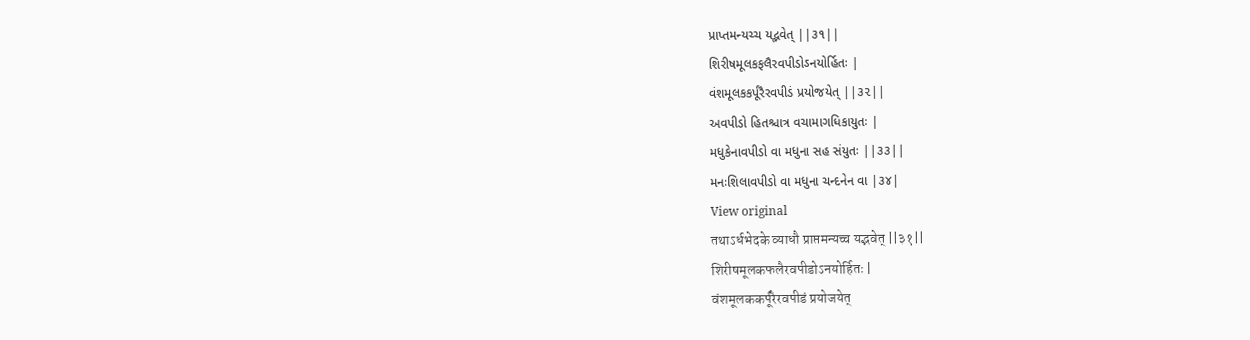પ્રાપ્તમન્યચ્ચ યદ્ભવેત્ ||૩૧||
શિરીષમૂલકફલૈરવપીડોઽનયોર્હિતઃ |
વંશમૂલકકર્પૂરૈરવપીડં પ્રયોજયેત્ ||૩૨||
અવપીડો હિતશ્ચાત્ર વચામાગધિકાયુતઃ |
મધુકેનાવપીડો વા મધુના સહ સંયુતઃ ||૩૩||
મનઃશિલાવપીડો વા મધુના ચન્દનેન વા |૩૪|
View original
तथाऽर्धभेदके व्याधौ प्राप्तमन्यच्च यद्भवेत् ||३१||
शिरीषमूलकफलैरवपीडोऽनयोर्हितः |
वंशमूलककर्पूरैरवपीडं प्रयोजयेत्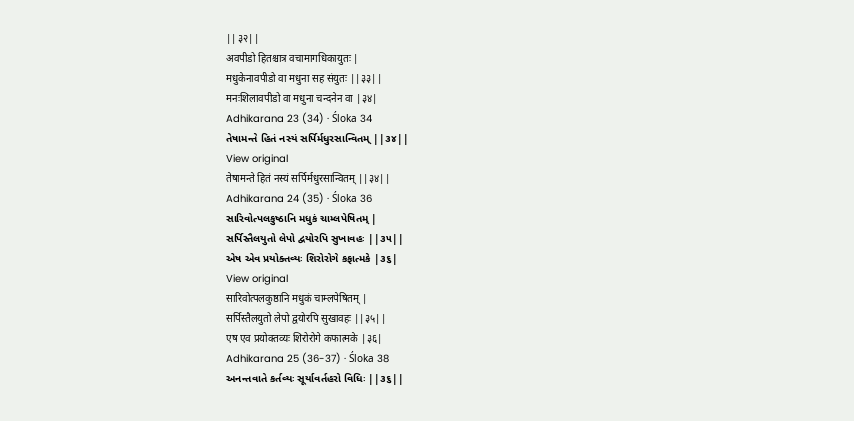||३२||
अवपीडो हितश्चात्र वचामागधिकायुतः |
मधुकेनावपीडो वा मधुना सह संयुतः ||३३||
मनःशिलावपीडो वा मधुना चन्दनेन वा |३४|
Adhikarana 23 (34) · Śloka 34
તેષામન્તે હિતં નસ્યં સર્પિર્મધુરસાન્વિતમ્ ||૩૪||
View original
तेषामन्ते हितं नस्यं सर्पिर्मधुरसान्वितम् ||३४||
Adhikarana 24 (35) · Śloka 36
સારિવોત્પલકુષ્ઠાનિ મધુકં ચામ્લપેષિતમ્ |
સર્પિસ્તૈલયુતો લેપો દ્વયોરપિ સુખાવહઃ ||૩૫||
એષ એવ પ્રયોક્તવ્યઃ શિરોરોગે કફાત્મકે |૩૬|
View original
सारिवोत्पलकुष्ठानि मधुकं चाम्लपेषितम् |
सर्पिस्तैलयुतो लेपो द्वयोरपि सुखावहः ||३५||
एष एव प्रयोक्तव्यः शिरोरोगे कफात्मके |३६|
Adhikarana 25 (36-37) · Śloka 38
અનન્તવાતે કર્તવ્યઃ સૂર્યાવર્તહરો વિધિઃ ||૩૬||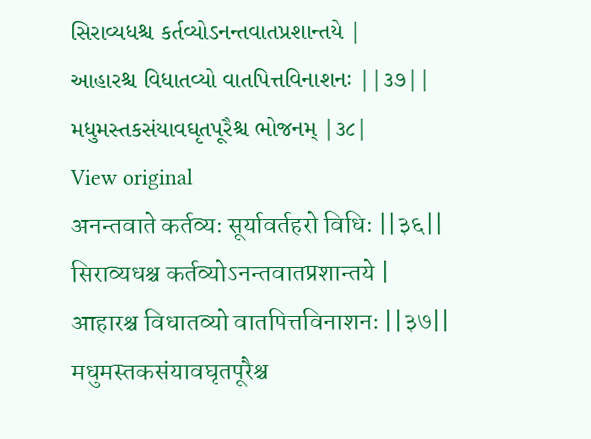સિરાવ્યધશ્ચ કર્તવ્યોઽનન્તવાતપ્રશાન્તયે |
આહારશ્ચ વિધાતવ્યો વાતપિત્તવિનાશનઃ ||૩૭||
મધુમસ્તકસંયાવઘૃતપૂરૈશ્ચ ભોજનમ્ |૩૮|
View original
अनन्तवाते कर्तव्यः सूर्यावर्तहरो विधिः ||३६||
सिराव्यधश्च कर्तव्योऽनन्तवातप्रशान्तये |
आहारश्च विधातव्यो वातपित्तविनाशनः ||३७||
मधुमस्तकसंयावघृतपूरैश्च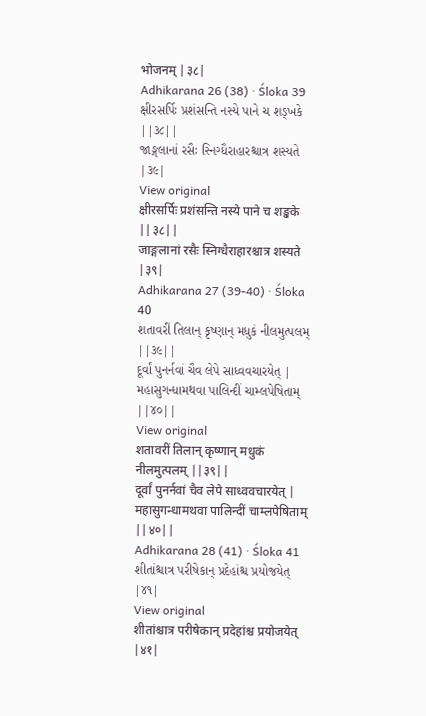भोजनम् |३८|
Adhikarana 26 (38) · Śloka 39
ક્ષીરસર્પિઃ પ્રશંસન્તિ નસ્યે પાને ચ શઙ્ખકે ||૩૮||
જાઙ્ગલાનાં રસૈઃ સ્નિગ્ધૈરાહારશ્ચાત્ર શસ્યતે |૩૯|
View original
क्षीरसर्पिः प्रशंसन्ति नस्ये पाने च शङ्खके ||३८||
जाङ्गलानां रसैः स्निग्धैराहारश्चात्र शस्यते |३९|
Adhikarana 27 (39-40) · Śloka 40
શતાવરીં તિલાન્ કૃષ્ણાન્ મધુકં નીલમુત્પલમ્ ||૩૯||
દૂર્વાં પુનર્નવાં ચૈવ લેપે સાધ્વવચારયેત્ |
મહાસુગન્ધામથવા પાલિન્દીં ચામ્લપેષિતામ્ ||૪૦||
View original
शतावरीं तिलान् कृष्णान् मधुकं नीलमुत्पलम् ||३९||
दूर्वां पुनर्नवां चैव लेपे साध्ववचारयेत् |
महासुगन्धामथवा पालिन्दीं चाम्लपेषिताम् ||४०||
Adhikarana 28 (41) · Śloka 41
શીતાંશ્ચાત્ર પરીષેકાન્ પ્રદેહાંશ્ચ પ્રયોજયેત્ |૪૧|
View original
शीतांश्चात्र परीषेकान् प्रदेहांश्च प्रयोजयेत् |४१|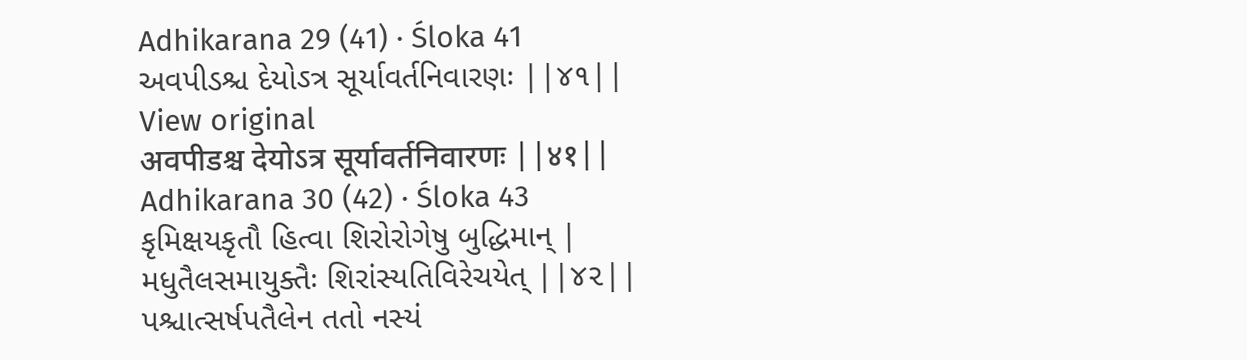Adhikarana 29 (41) · Śloka 41
અવપીડશ્ચ દેયોઽત્ર સૂર્યાવર્તનિવારણઃ ||૪૧||
View original
अवपीडश्च देयोऽत्र सूर्यावर्तनिवारणः ||४१||
Adhikarana 30 (42) · Śloka 43
કૃમિક્ષયકૃતૌ હિત્વા શિરોરોગેષુ બુદ્ધિમાન્ |
મધુતૈલસમાયુક્તૈઃ શિરાંસ્યતિવિરેચયેત્ ||૪૨||
પશ્ચાત્સર્ષપતૈલેન તતો નસ્યં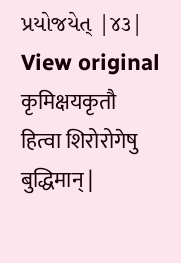પ્રયોજયેત્ |૪૩|
View original
कृमिक्षयकृतौ हित्वा शिरोरोगेषु बुद्धिमान् |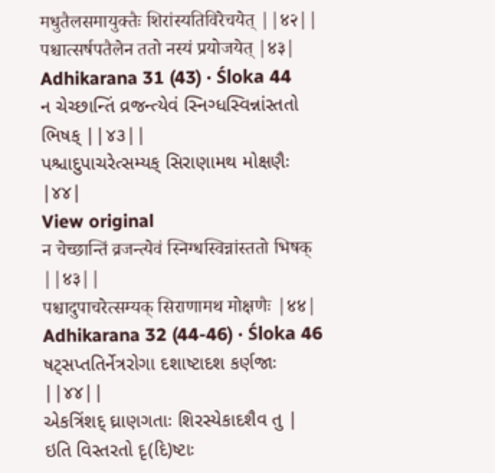मधुतैलसमायुक्तैः शिरांस्यतिविरेचयेत् ||४२||
पश्चात्सर्षपतैलेन ततो नस्यं प्रयोजयेत् |४३|
Adhikarana 31 (43) · Śloka 44
ન ચેચ્છાન્તિં વ્રજન્ત્યેવં સ્નિગ્ધસ્વિન્નાંસ્તતો ભિષક્ ||૪૩||
પશ્ચાદુપાચરેત્સમ્યક્ સિરાણામથ મોક્ષણૈઃ |૪૪|
View original
न चेच्छान्तिं व्रजन्त्येवं स्निग्धस्विन्नांस्ततो भिषक् ||४३||
पश्चादुपाचरेत्सम्यक् सिराणामथ मोक्षणैः |४४|
Adhikarana 32 (44-46) · Śloka 46
ષટ્સપ્તતિર્નેત્રરોગા દશાષ્ટાદશ કર્ણજાઃ ||૪૪||
એકત્રિંશદ્ ઘ્રાણગતાઃ શિરસ્યેકાદશૈવ તુ |
ઇતિ વિસ્તરતો દૃ(દિ)ષ્ટાઃ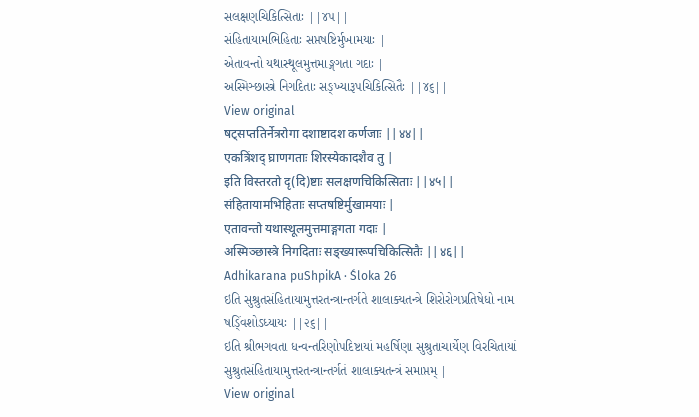સલક્ષણચિકિત્સિતાઃ ||૪૫||
સંહિતાયામભિહિતાઃ સપ્તષષ્ટિર્મુખામયાઃ |
એતાવન્તો યથાસ્થૂલમુત્તમાઙ્ગગતા ગદાઃ |
અસ્મિઞ્છાસ્ત્રે નિગદિતાઃ સઙ્ખ્યારૂપચિકિત્સિતૈઃ ||૪૬||
View original
षट्सप्ततिर्नेत्ररोगा दशाष्टादश कर्णजाः ||४४||
एकत्रिंशद् घ्राणगताः शिरस्येकादशैव तु |
इति विस्तरतो दृ(दि)ष्टाः सलक्षणचिकित्सिताः ||४५||
संहितायामभिहिताः सप्तषष्टिर्मुखामयाः |
एतावन्तो यथास्थूलमुत्तमाङ्गगता गदाः |
अस्मिञ्छास्त्रे निगदिताः सङ्ख्यारूपचिकित्सितैः ||४६||
Adhikarana puShpikA · Śloka 26
ઇતિ સુશ્રુતસંહિતાયામુત્તરતન્ત્રાન્તર્ગતે શાલાક્યતન્ત્રે શિરોરોગપ્રતિષેધો નામ ષડ્વિંશોઽધ્યાયઃ ||૨૬||
ઇતિ શ્રીભગવતા ધન્વન્તરિણોપદિષ્ટાયાં મહર્ષિણા સુશ્રુતાચાર્યેણ વિરચિતાયાં સુશ્રુતસંહિતાયામુત્તરતન્ત્રાન્તર્ગતં શાલાક્યતન્ત્રં સમાપ્તમ્ |
View original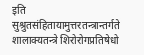इति सुश्रुतसंहितायामुत्तरतन्त्रान्तर्गते शालाक्यतन्त्रे शिरोरोगप्रतिषेधो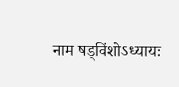नाम षड्विंशोऽध्यायः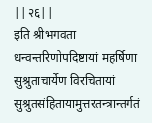||२६||
इति श्रीभगवता धन्वन्तरिणोपदिष्टायां महर्षिणा सुश्रुताचार्येण विरचितायां सुश्रुतसंहितायामुत्तरतन्त्रान्तर्गतं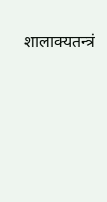शालाक्यतन्त्रं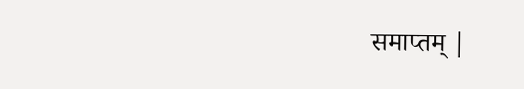समाप्तम् |